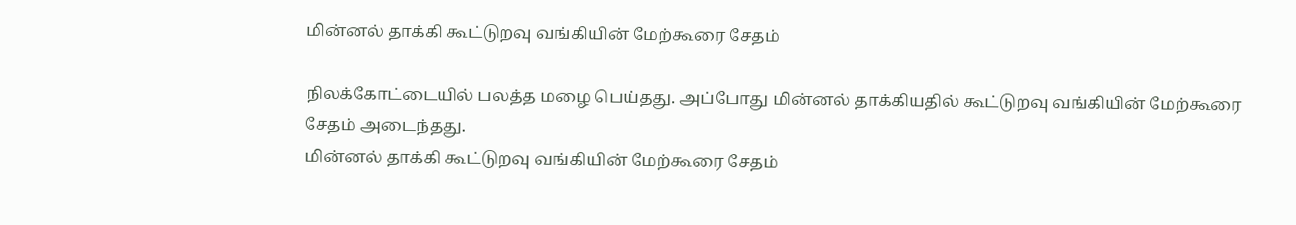மின்னல் தாக்கி கூட்டுறவு வங்கியின் மேற்கூரை சேதம்

நிலக்கோட்டையில் பலத்த மழை பெய்தது. அப்போது மின்னல் தாக்கியதில் கூட்டுறவு வங்கியின் மேற்கூரை சேதம் அடைந்தது.
மின்னல் தாக்கி கூட்டுறவு வங்கியின் மேற்கூரை சேதம்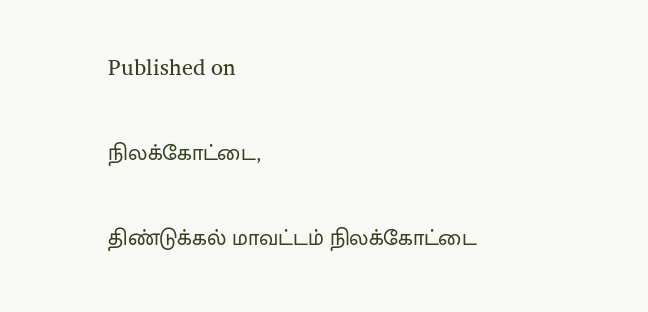Published on

நிலக்கோட்டை,

திண்டுக்கல் மாவட்டம் நிலக்கோட்டை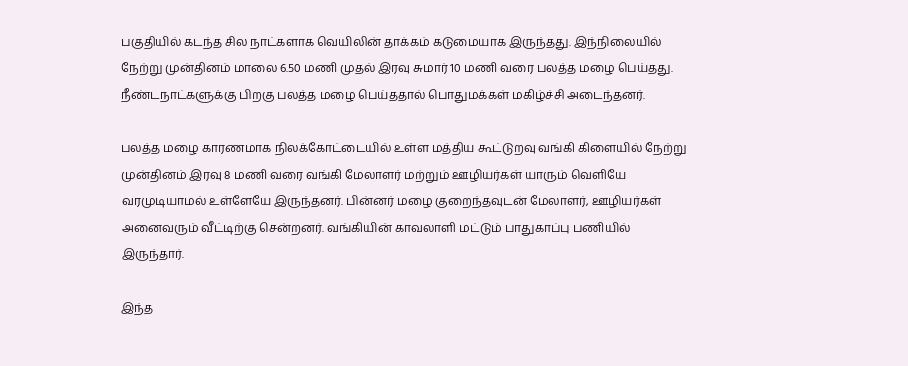பகுதியில் கடந்த சில நாட்களாக வெயிலின் தாக்கம் கடுமையாக இருந்தது. இந்நிலையில் நேற்று முன்தினம் மாலை 6.50 மணி முதல் இரவு சுமார் 10 மணி வரை பலத்த மழை பெய்தது. நீண்டநாட்களுக்கு பிறகு பலத்த மழை பெய்ததால் பொதுமக்கள் மகிழ்ச்சி அடைந்தனர்.

பலத்த மழை காரணமாக நிலக்கோட்டையில் உள்ள மத்திய கூட்டுறவு வங்கி கிளையில் நேற்று முன்தினம் இரவு 8 மணி வரை வங்கி மேலாளர் மற்றும் ஊழியர்கள் யாரும் வெளியே வரமுடியாமல் உள்ளேயே இருந்தனர். பின்னர் மழை குறைந்தவுடன் மேலாளர், ஊழியர்கள் அனைவரும் வீட்டிற்கு சென்றனர். வங்கியின் காவலாளி மட்டும் பாதுகாப்பு பணியில் இருந்தார்.

இந்த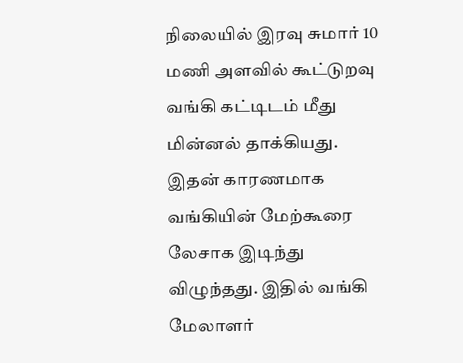நிலையில் இரவு சுமார் 10 மணி அளவில் கூட்டுறவு வங்கி கட்டிடம் மீது மின்னல் தாக்கியது. இதன் காரணமாக வங்கியின் மேற்கூரை லேசாக இடிந்து விழுந்தது. இதில் வங்கி மேலாளர்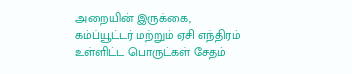அறையின் இருக்கை, கம்ப்யூட்டர் மற்றும் ஏசி எந்திரம் உள்ளிட்ட பொருட்கள் சேதம்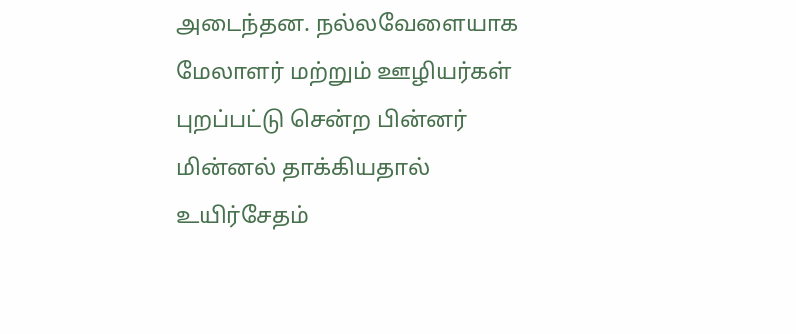அடைந்தன. நல்லவேளையாக மேலாளர் மற்றும் ஊழியர்கள் புறப்பட்டு சென்ற பின்னர் மின்னல் தாக்கியதால் உயிர்சேதம்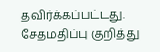தவிர்க்கப்பட்டது. சேதமதிப்பு குறித்து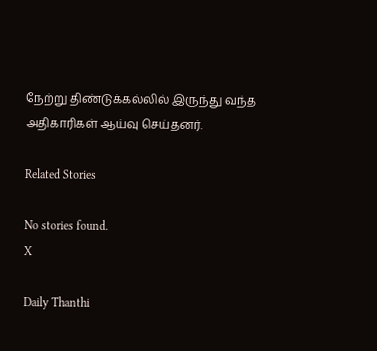நேற்று திண்டுக்கல்லில் இருந்து வந்த அதிகாரிகள் ஆய்வு செய்தனர்.

Related Stories

No stories found.
X

Daily Thanthi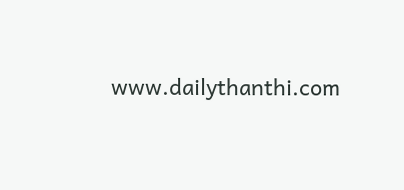www.dailythanthi.com